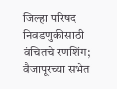जिल्हा परिषद निवडणुकीसाठी वंचितचे रणशिंग; वैजापूरच्या सभेत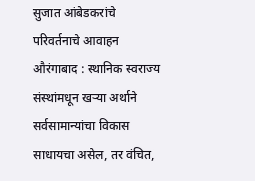सुजात आंबेडकरांचे परिवर्तनाचे आवाहन
औरंगाबाद : स्थानिक स्वराज्य संस्थांमधून खऱ्या अर्थाने सर्वसामान्यांचा विकास साधायचा असेल, तर वंचित,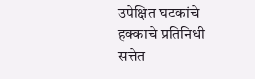उपेक्षित घटकांचे हक्काचे प्रतिनिधी सत्तेत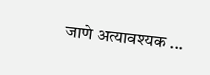जाणे अत्यावश्यक ...